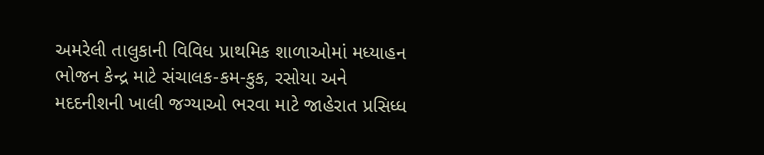અમરેલી તાલુકાની વિવિધ પ્રાથમિક શાળાઓમાં મધ્યાહન ભોજન કેન્દ્ર માટે સંચાલક-કમ-કુક, રસોયા અને મદદનીશની ખાલી જગ્યાઓ ભરવા માટે જાહેરાત પ્રસિધ્ધ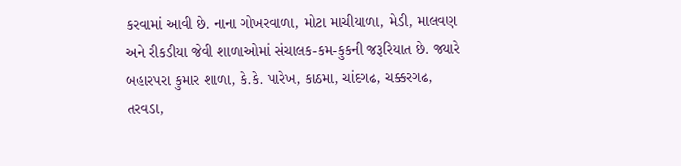કરવામાં આવી છે. નાના ગોખરવાળા, મોટા માચીયાળા, મેડી, માલવણ અને રીકડીયા જેવી શાળાઓમાં સંચાલક-કમ-કુકની જરૂરિયાત છે. જ્યારે બહારપરા કુમાર શાળા, કે.કે. પારેખ, કાઠમા, ચાંદગઢ, ચક્કરગઢ, તરવડા,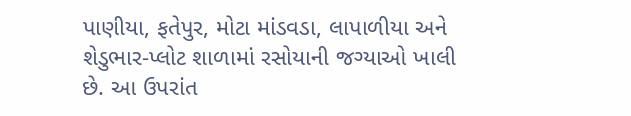પાણીયા, ફતેપુર, મોટા માંડવડા, લાપાળીયા અને શેડુભાર-પ્લોટ શાળામાં રસોયાની જગ્યાઓ ખાલી છે. આ ઉપરાંત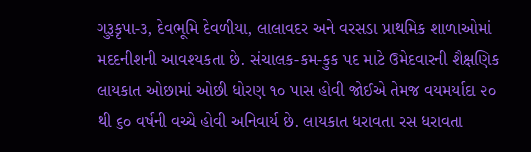ગુરૂકૃપા-૩, દેવભૂમિ દેવળીયા, લાલાવદર અને વરસડા પ્રાથમિક શાળાઓમાં મદદનીશની આવશ્યકતા છે. સંચાલક-કમ-કુક પદ માટે ઉમેદવારની શૈક્ષણિક લાયકાત ઓછામાં ઓછી ધોરણ ૧૦ પાસ હોવી જોઈએ તેમજ વયમર્યાદા ૨૦ થી ૬૦ વર્ષની વચ્ચે હોવી અનિવાર્ય છે. લાયકાત ધરાવતા રસ ધરાવતા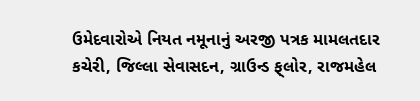ઉમેદવારોએ નિયત નમૂનાનું અરજી પત્રક મામલતદાર કચેરી, જિલ્લા સેવાસદન, ગ્રાઉન્ડ ફ્‌લોર, રાજમહેલ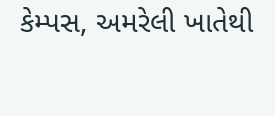કેમ્પસ, અમરેલી ખાતેથી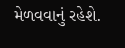મેળવવાનું રહેશે.